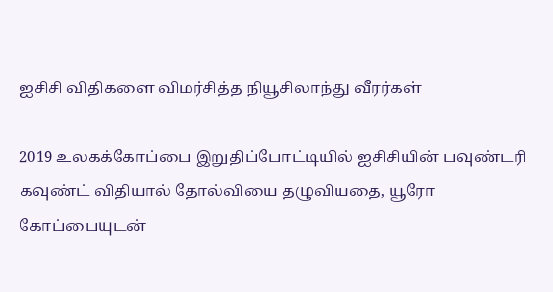ஐசிசி விதிகளை விமர்சித்த நியூசிலாந்து வீரர்கள்

2019 உலகக்கோப்பை இறுதிப்போட்டியில் ஐசிசியின் பவுண்டரி கவுண்ட் விதியால் தோல்வியை தழுவியதை, யூரோ கோப்பையுடன்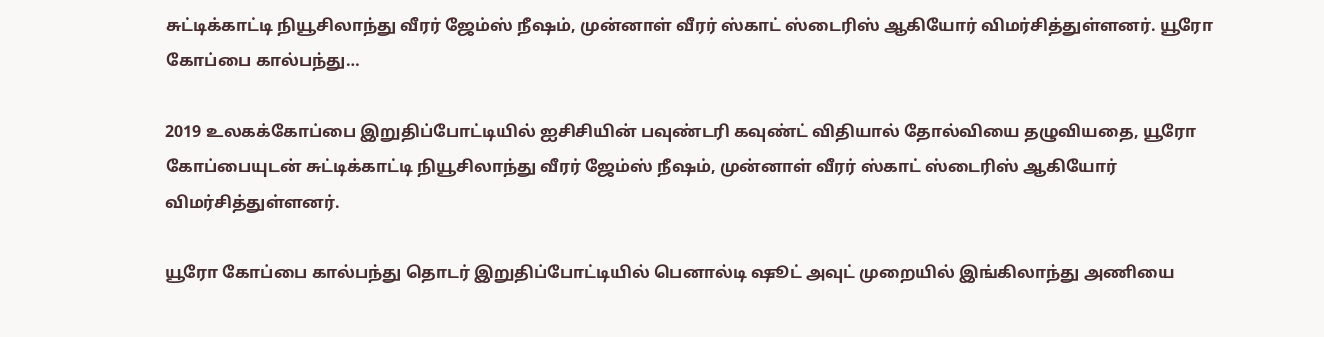சுட்டிக்காட்டி நியூசிலாந்து வீரர் ஜேம்ஸ் நீஷம், முன்னாள் வீரர் ஸ்காட் ஸ்டைரிஸ் ஆகியோர் விமர்சித்துள்ளனர். யூரோ கோப்பை கால்பந்து…

2019 உலகக்கோப்பை இறுதிப்போட்டியில் ஐசிசியின் பவுண்டரி கவுண்ட் விதியால் தோல்வியை தழுவியதை, யூரோ கோப்பையுடன் சுட்டிக்காட்டி நியூசிலாந்து வீரர் ஜேம்ஸ் நீஷம், முன்னாள் வீரர் ஸ்காட் ஸ்டைரிஸ் ஆகியோர் விமர்சித்துள்ளனர்.

யூரோ கோப்பை கால்பந்து தொடர் இறுதிப்போட்டியில் பெனால்டி ஷூட் அவுட் முறையில் இங்கிலாந்து அணியை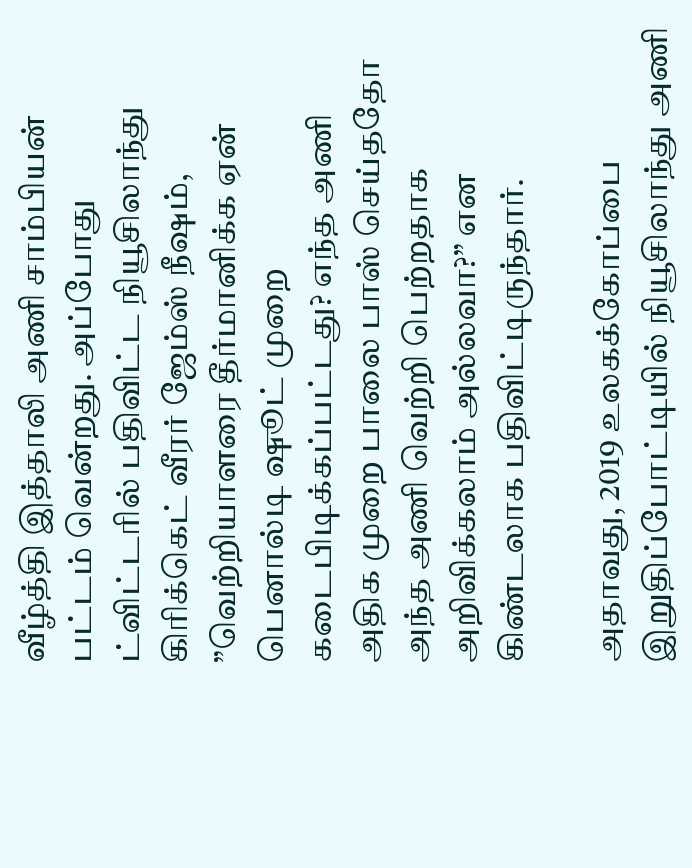வீழ்த்தி இத்தாலி அணி சாம்பியன் பட்டம் வென்றது. அப்போது ட்விட்டரில் பதிவிட்ட நியூசிலாந்து கிரிக்கெட் வீரர் ஜேம்ஸ் நீஷம், ”வெற்றியாளரை தீர்மானிக்க ஏன் பெனால்டி ஷூட் முறை கடைபிடிக்கப்பட்டது? எந்த அணி அதிக முறை பாலை பாஸ் செய்ததோ அந்த அணி வெற்றி பெற்றதாக அறிவிக்கலாம் அல்லவா?” என கிண்டலாக பதிவிட்டிருந்தார்.

அதாவது, 2019 உலகக்கோப்பை இறுதிப்போட்டியில் நியூசிலாந்து அணி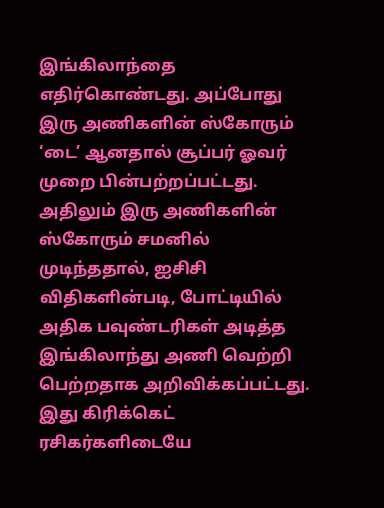இங்கிலாந்தை எதிர்கொண்டது. அப்போது இரு அணிகளின் ஸ்கோரும் ‘டை’ ஆனதால் சூப்பர் ஓவர் முறை பின்பற்றப்பட்டது. அதிலும் இரு அணிகளின் ஸ்கோரும் சமனில் முடிந்ததால், ஐசிசி விதிகளின்படி, போட்டியில் அதிக பவுண்டரிகள் அடித்த இங்கிலாந்து அணி வெற்றி பெற்றதாக அறிவிக்கப்பட்டது. இது கிரிக்கெட் ரசிகர்களிடையே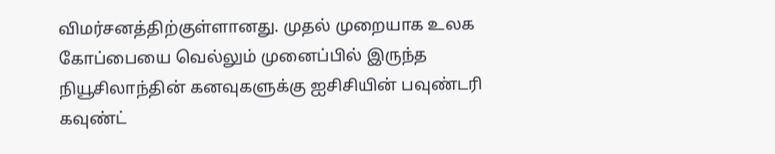விமர்சனத்திற்குள்ளானது. முதல் முறையாக உலக கோப்பையை வெல்லும் முனைப்பில் இருந்த நியூசிலாந்தின் கனவுகளுக்கு ஐசிசியின் பவுண்டரி கவுண்ட்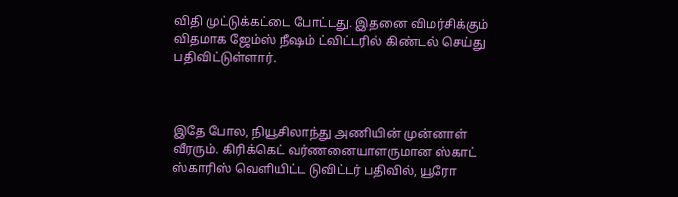விதி முட்டுக்கட்டை போட்டது. இதனை விமர்சிக்கும் விதமாக ஜேம்ஸ் நீஷம் ட்விட்டரில் கிண்டல் செய்து பதிவிட்டுள்ளார்.



இதே போல, நியூசிலாந்து அணியின் முன்னாள் வீரரும். கிரிக்கெட் வர்ணனையாளருமான ஸ்காட் ஸ்காரிஸ் வெளியிட்ட டுவிட்டர் பதிவில், யூரோ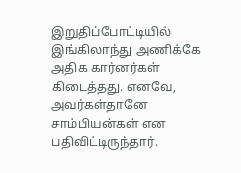இறுதிப்போட்டியில் இங்கிலாந்து அணிக்கே அதிக கார்னர்கள் கிடைத்தது. எனவே, அவர்கள்தானே சாம்பியன்கள் என பதிவிட்டிருந்தார்.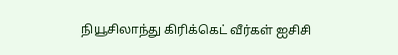நியூசிலாந்து கிரிக்கெட் வீர்கள் ஐசிசி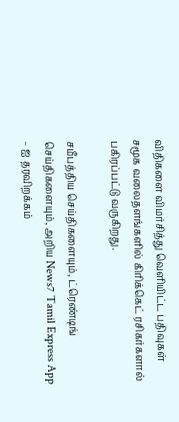விதிகளை விமர்சித்து வெளியிட்ட பதிவுகள் சமூக வலைதளங்களில் கிரிக்கெட் ரசிகர்களால் பகிரப்பட்டு வருகிறது.

சமீபத்திய செய்திகளையும், ட்ரெண்டிங் செய்திகளையும், அறிய News7 Tamil Express App – ஐ தரவிறக்கம்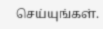செய்யுங்கள்.